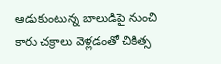ఆడుకుంటున్న బాలుడిపై నుంచి కారు చక్రాలు వెళ్లడంతో చికిత్స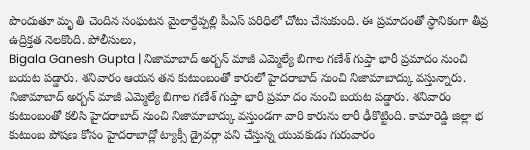పొందుతూ మృ తి చెందిన సంఘటన మైలార్దేవ్పల్లి పీఎస్ పరిధిలో చోటు చేసుకుంది. ఈ ప్రమాదంతో స్ధానికంగా తీవ్ర ఉద్రిక్తత నెలకొంది. పోలీసులు,
Bigala Ganesh Gupta | నిజామాబాద్ అర్బన్ మాజీ ఎమ్మెల్యే బిగాల గణేశ్ గుప్తా భారీ ప్రమాదం నుంచి బయట పడ్డారు. శనివారం ఆయన తన కుటుంబంతో కారులో హైదరాబాద్ నుంచి నిజామాబాద్కు వస్తున్నారు.
నిజామాబాద్ అర్బన్ మాజీ ఎమ్మెల్యే బిగాల గణేశ్ గుప్తా భారీ ప్రమా దం నుంచి బయట పడ్డారు. శనివారం కుటుంబంతో కలిసి హైదరాబాద్ నుంచి నిజామాబాద్కు వస్తుండగా వారి కారును లారీ ఢీకొట్టింది. కామారెడ్డి జిల్లా భ
కుటుంబ పోషణ కోసం హైదరాబాద్లో ట్యాక్సీ డ్రైవర్గా పని చేస్తున్న యువకుడు గురువారం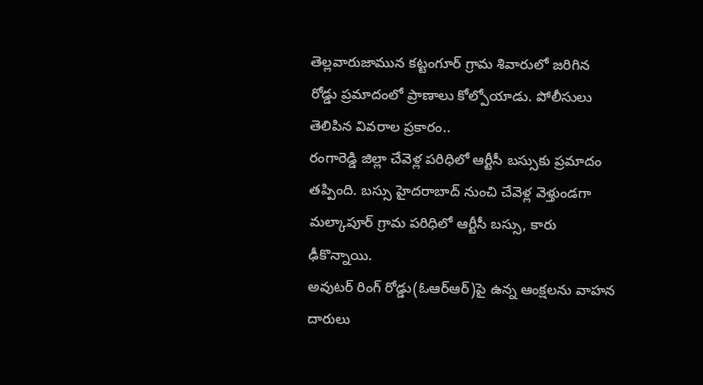తెల్లవారుజామున కట్టంగూర్ గ్రామ శివారులో జరిగిన రోడ్డు ప్రమాదంలో ప్రాణాలు కోల్పోయాడు. పోలీసులు తెలిపిన వివరాల ప్రకారం..
రంగారెడ్డి జిల్లా చేవెళ్ల పరిధిలో ఆర్టీసీ బస్సుకు ప్రమాదం తప్పింది. బస్సు హైదరాబాద్ నుంచి చేవెళ్ల వెళ్తుండగా మల్కాపూర్ గ్రామ పరిధిలో ఆర్టీసీ బస్సు, కారు ఢీకొన్నాయి.
అవుటర్ రింగ్ రోడ్డు(ఓఆర్ఆర్)పై ఉన్న ఆంక్షలను వాహన దారులు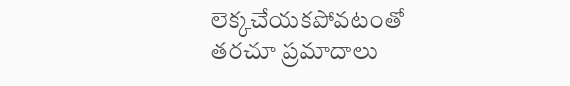లెక్కచేయకపోవటంతో తరచూ ప్రమాదాలు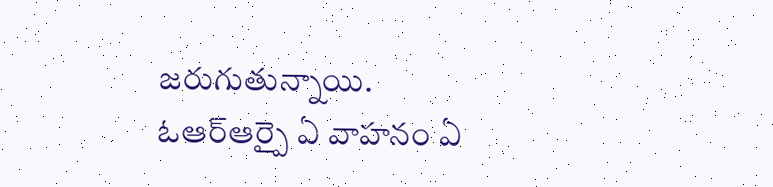జరుగుతున్నాయి. ఓఆర్ఆర్పై ఏ వాహనం ఏ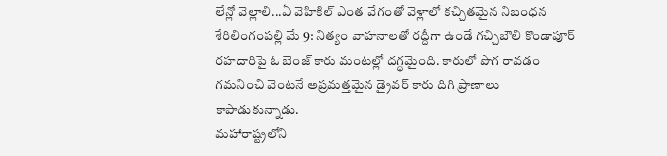లేన్లో వెల్లాలి...ఏ వెహికిల్ ఎంత వేగంతో వెళ్లాలో కచ్చితమైన నిబంధన
శేరిలింగంపల్లి మే 9: నిత్యం వాహనాలతో రద్దీగా ఉండే గచ్చిబౌలి కొండాపూర్ రహదారిపై ఓ బెంజ్ కారు మంటల్లో దగ్ధమైంది. కారులో పొగ రావడం గమనించి వెంటనే అప్రమత్తమైన డ్రైవర్ కారు దిగి ప్రాణాలు కాపాడుకున్నాడు.
మహారాష్ట్రలోని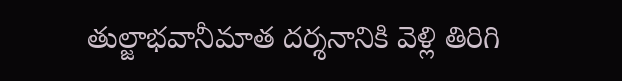తుల్జాభవానీమాత దర్శనానికి వెళ్లి తిరిగి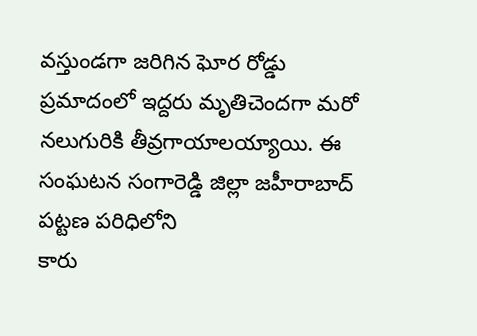వస్తుండగా జరిగిన ఘోర రోడ్డు ప్రమాదంలో ఇద్దరు మృతిచెందగా మరో నలుగురికి తీవ్రగాయాలయ్యాయి. ఈ సంఘటన సంగారెడ్డి జిల్లా జహీరాబాద్ పట్టణ పరిధిలోని
కారు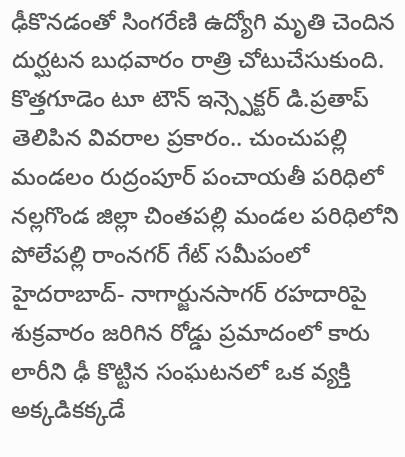ఢీకొనడంతో సింగరేణి ఉద్యోగి మృతి చెందిన దుర్ఘటన బుధవారం రాత్రి చోటుచేసుకుంది. కొత్తగూడెం టూ టౌన్ ఇన్స్పెక్టర్ డి.ప్రతాప్ తెలిపిన వివరాల ప్రకారం.. చుంచుపల్లి మండలం రుద్రంపూర్ పంచాయతీ పరిధిలో
నల్లగొండ జిల్లా చింతపల్లి మండల పరిధిలోని పోలేపల్లి రాంనగర్ గేట్ సమీపంలో హైదరాబాద్- నాగార్జునసాగర్ రహదారిపై శుక్రవారం జరిగిన రోడ్డు ప్రమాదంలో కారు లారీని ఢీ కొట్టిన సంఘటనలో ఒక వ్యక్తి అక్కడికక్కడే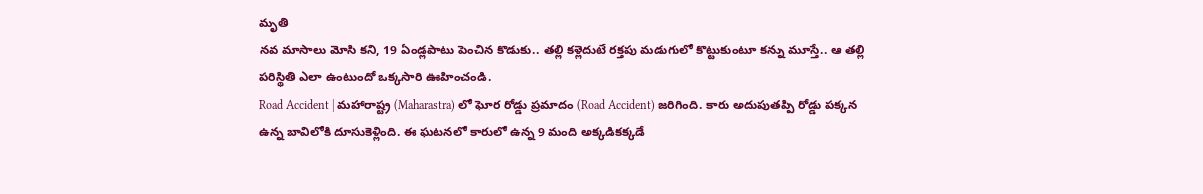మృతి
నవ మాసాలు మోసి కని, 19 ఏండ్లపాటు పెంచిన కొడుకు.. తల్లి కళ్లెదుటే రక్తపు మడుగులో కొట్టుకుంటూ కన్ను మూస్తే.. ఆ తల్లి పరిస్థితి ఎలా ఉంటుందో ఒక్కసారి ఊహించండి.
Road Accident | మహారాష్ట్ర (Maharastra) లో ఘోర రోడ్డు ప్రమాదం (Road Accident) జరిగింది. కారు అదుపుతప్పి రోడ్డు పక్కన ఉన్న బావిలోకి దూసుకెళ్లింది. ఈ ఘటనలో కారులో ఉన్న 9 మంది అక్కడికక్కడే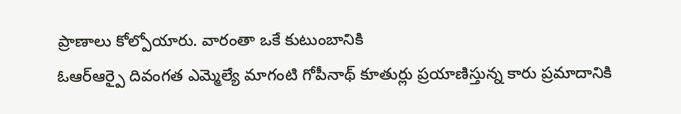ప్రాణాలు కోల్పోయారు. వారంతా ఒకే కుటుంబానికి
ఓఆర్ఆర్పై దివంగత ఎమ్మెల్యే మాగంటి గోపీనాథ్ కూతుర్లు ప్రయాణిస్తున్న కారు ప్రమాదానికి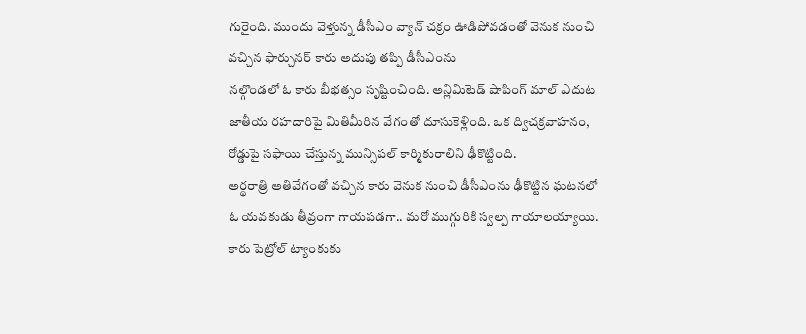గురైంది. ముందు వెళ్తున్న డీసీఎం వ్యాన్ చక్రం ఊడిపోవడంతో వెనుక నుంచి వచ్చిన ఫార్చునర్ కారు అదుపు తప్పి డీసీఎంను
నల్గొండలో ఓ కారు బీభత్సం సృష్టించింది. అన్లిమిటెడ్ షాపింగ్ మాల్ ఎదుట జాతీయ రహదారిపై మితిమీరిన వేగంతో దూసుకెళ్లింది. ఒక ద్విచక్రవాహనం, రోడ్డుపై సఫాయి చేస్తున్న మున్సిపల్ కార్మికురాలిని ఢీకొట్టింది.
అర్థరాత్రి అతివేగంతో వచ్చిన కారు వెనుక నుంచి డీసీఎంను ఢీకొట్టిన ఘటనలో ఓ యవకుడు తీవ్రంగా గాయపడగా.. మరో ముగ్గురికి స్వల్ప గాయాలయ్యాయి. కారు పెట్రోల్ ట్యాంకుకు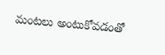మంటలు అంటుకోవడంతో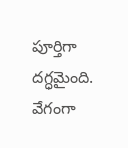పూర్తిగా దగ్ధమైంది. వేగంగా